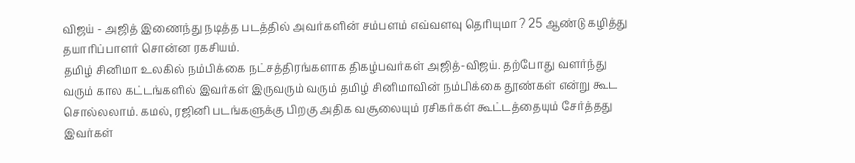விஜய் - அஜித் இணைந்து நடித்த படத்தில் அவர்களின் சம்பளம் எவ்வளவு தெரியுமா ? 25 ஆண்டு கழித்து தயாரிப்பாளர் சொன்ன ரகசியம்.
தமிழ் சினிமா உலகில் நம்பிக்கை நட்சத்திரங்களாக திகழ்பவர்கள் அஜித்-விஜய். தற்போது வளர்ந்து வரும் கால கட்டங்களில் இவர்கள் இருவரும் வரும் தமிழ் சினிமாவின் நம்பிக்கை தூண்கள் என்று கூட சொல்லலாம். கமல், ரஜினி படங்களுக்கு பிறகு அதிக வசூலையும் ரசிகர்கள் கூட்டத்தையும் சேர்த்தது இவர்கள்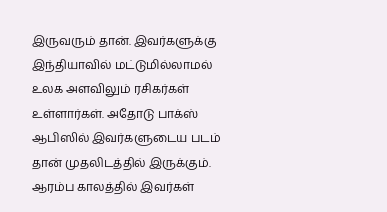இருவரும் தான். இவர்களுக்கு இந்தியாவில் மட்டுமில்லாமல் உலக அளவிலும் ரசிகர்கள் உள்ளார்கள். அதோடு பாக்ஸ் ஆபிஸில் இவர்களுடைய படம் தான் முதலிடத்தில் இருக்கும்.
ஆரம்ப காலத்தில் இவர்கள்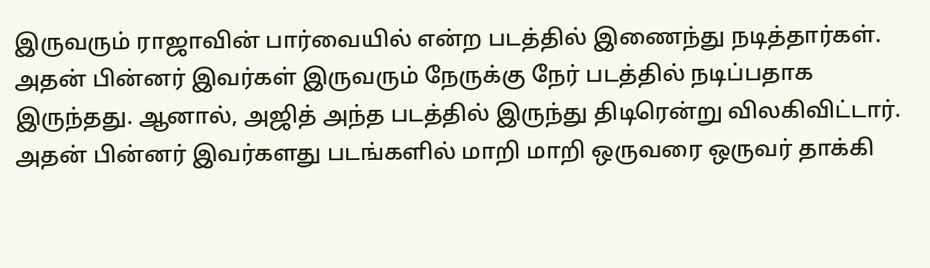இருவரும் ராஜாவின் பார்வையில் என்ற படத்தில் இணைந்து நடித்தார்கள். அதன் பின்னர் இவர்கள் இருவரும் நேருக்கு நேர் படத்தில் நடிப்பதாக இருந்தது. ஆனால், அஜித் அந்த படத்தில் இருந்து திடிரென்று விலகிவிட்டார். அதன் பின்னர் இவர்களது படங்களில் மாறி மாறி ஒருவரை ஒருவர் தாக்கி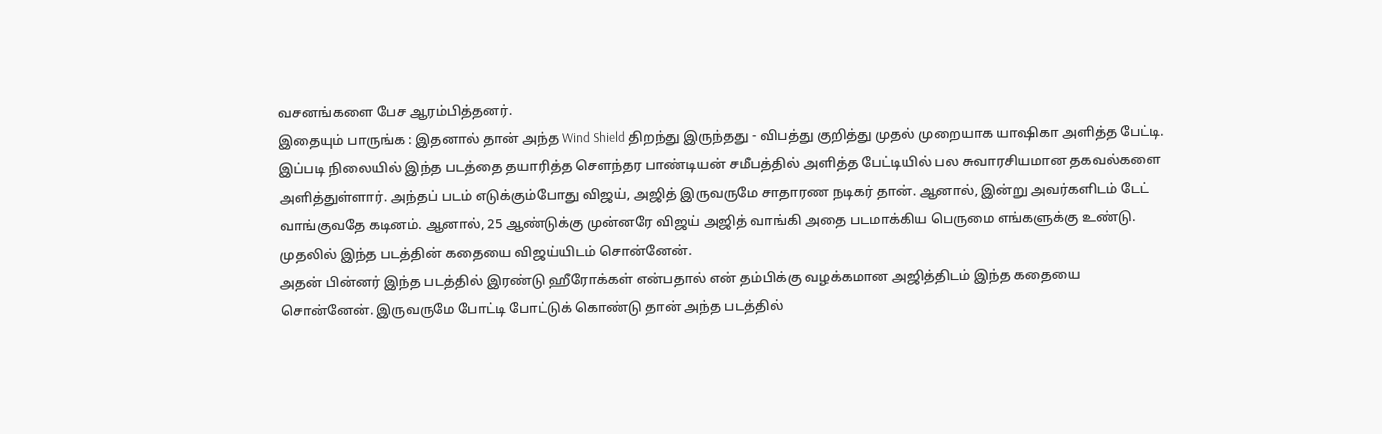வசனங்களை பேச ஆரம்பித்தனர்.
இதையும் பாருங்க : இதனால் தான் அந்த Wind Shield திறந்து இருந்தது - விபத்து குறித்து முதல் முறையாக யாஷிகா அளித்த பேட்டி.
இப்படி நிலையில் இந்த படத்தை தயாரித்த செளந்தர பாண்டியன் சமீபத்தில் அளித்த பேட்டியில் பல சுவாரசியமான தகவல்களை அளித்துள்ளார். அந்தப் படம் எடுக்கும்போது விஜய், அஜித் இருவருமே சாதாரண நடிகர் தான். ஆனால், இன்று அவர்களிடம் டேட் வாங்குவதே கடினம். ஆனால், 25 ஆண்டுக்கு முன்னரே விஜய் அஜித் வாங்கி அதை படமாக்கிய பெருமை எங்களுக்கு உண்டு. முதலில் இந்த படத்தின் கதையை விஜய்யிடம் சொன்னேன்.
அதன் பின்னர் இந்த படத்தில் இரண்டு ஹீரோக்கள் என்பதால் என் தம்பிக்கு வழக்கமான அஜித்திடம் இந்த கதையை சொன்னேன். இருவருமே போட்டி போட்டுக் கொண்டு தான் அந்த படத்தில்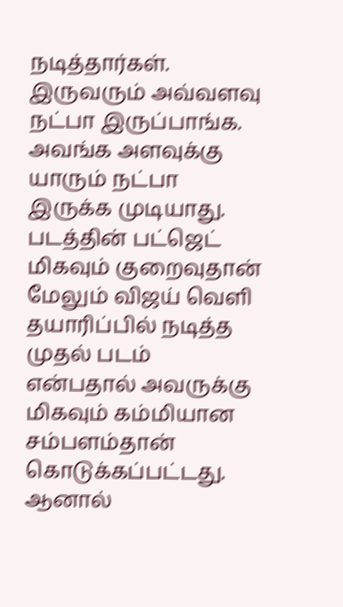நடித்தார்கள். இருவரும் அவ்வளவு நட்பா இருப்பாங்க. அவங்க அளவுக்கு யாரும் நட்பா இருக்க முடியாது. படத்தின் பட்ஜெட் மிகவும் குறைவுதான் மேலும் விஜய் வெளி தயாரிப்பில் நடித்த முதல் படம் என்பதால் அவருக்கு மிகவும் கம்மியான சம்பளம்தான் கொடுக்கப்பட்டது. ஆனால்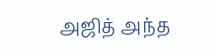அஜித் அந்த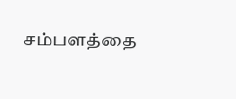சம்பளத்தை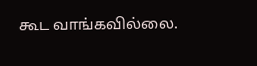கூட வாங்கவில்லை.